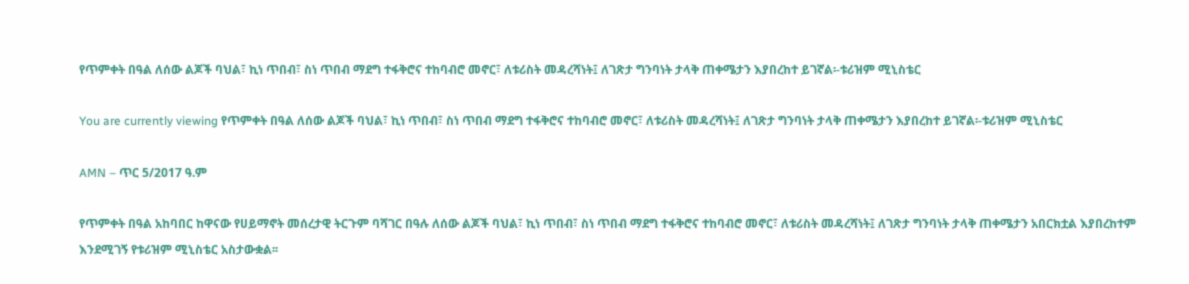የጥምቀት በዓል ለሰው ልጆች ባህል፣ ኪነ ጥበብ፣ ስነ ጥበብ ማደግ ተፋቅሮና ተከባብሮ መኖር፣ ለቱሪስት መዳረሻነት፤ ለገጽታ ግንባነት ታላቅ ጠቀሜታን እያበረከተ ይገኛል፡-ቱሪዝም ሚኒስቴር

You are currently viewing የጥምቀት በዓል ለሰው ልጆች ባህል፣ ኪነ ጥበብ፣ ስነ ጥበብ ማደግ ተፋቅሮና ተከባብሮ መኖር፣ ለቱሪስት መዳረሻነት፤ ለገጽታ ግንባነት ታላቅ ጠቀሜታን እያበረከተ ይገኛል፡-ቱሪዝም ሚኒስቴር

AMN – ጥር 5/2017 ዓ.ም

የጥምቀት በዓል አከባበር ከዋናው የሀይማኖት መሰረታዊ ትርጉም ባሻገር በዓሉ ለሰው ልጆች ባህል፣ ኪነ ጥበብ፣ ስነ ጥበብ ማደግ ተፋቅሮና ተከባብሮ መኖር፣ ለቱሪስት መዳረሻነት፤ ለገጽታ ግንባነት ታላቅ ጠቀሜታን አበርክቷል እያበረከተም እንደሚገኝ የቱሪዝም ሚኒስቴር አስታውቋል፡፡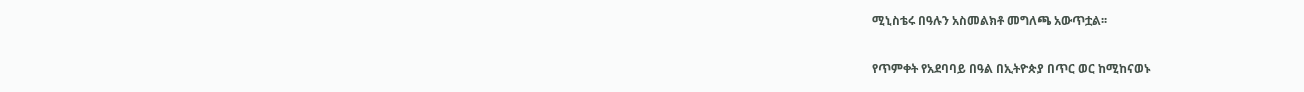ሚኒስቴሩ በዓሉን አስመልክቶ መግለጫ አውጥቷል፡፡

የጥምቀት የአደባባይ በዓል በኢትዮጵያ በጥር ወር ከሚከናወኑ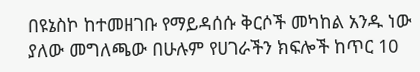በዩኔስኮ ከተመዘገቡ የማይዳሰሱ ቅርሶች መካከል አንዱ ነው ያለው መግለጫው በሁሉም የሀገራችን ክፍሎች ከጥር 10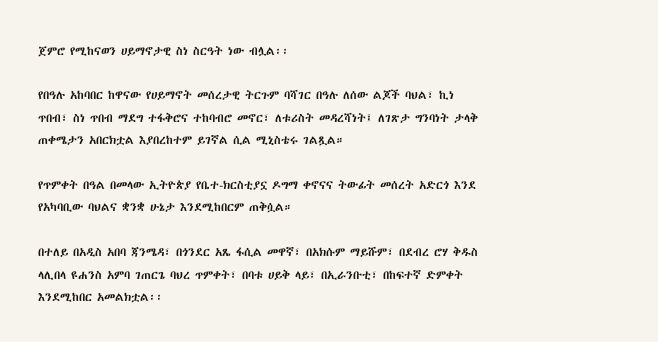ጀምሮ የሚከናወን ሀይማኖታዊ ስነ ስርዓት ነው ብሏል፡፡

የበዓሉ አከባበር ከዋናው የሀይማኖት መሰረታዊ ትርጉም ባሻገር በዓሉ ለሰው ልጆች ባህል፣ ኪነ ጥበብ፣ ስነ ጥበብ ማደግ ተፋቅሮና ተከባብሮ መኖር፣ ለቱሪስት መዳረሻነት፤ ለገጽታ ግንባነት ታላቅ ጠቀሜታን አበርክቷል እያበረከተም ይገኛል ሲል ሚኒስቴሩ ገልጿል።

የጥምቀት በዓል በመላው ኢትዮጵያ የቤተ-ክርስቲያኗ ዶግማ ቀኖናና ትውፊት መሰረት አድርጎ እንደ የአካባቢው ባህልና ቋንቋ ሁኔታ እንደሚከበርም ጠቅሷል።

በተለይ በአዲስ አበባ ጃንሜዳ፣ በጎንደር አጼ ፋሲል መዋኛ፣ በአክሱም ማይሹም፣ በደብረ ሮሃ ቅዱስ ላሊበላ ዩሐንስ አምባ ገጠርጌ ባህረ ጥምቀት፣ በባቱ ሀይቅ ላይ፣ በኢራንቡቲ፣ በከፍተኛ ድምቀት እንደሚከበር አመልክቷል፡፡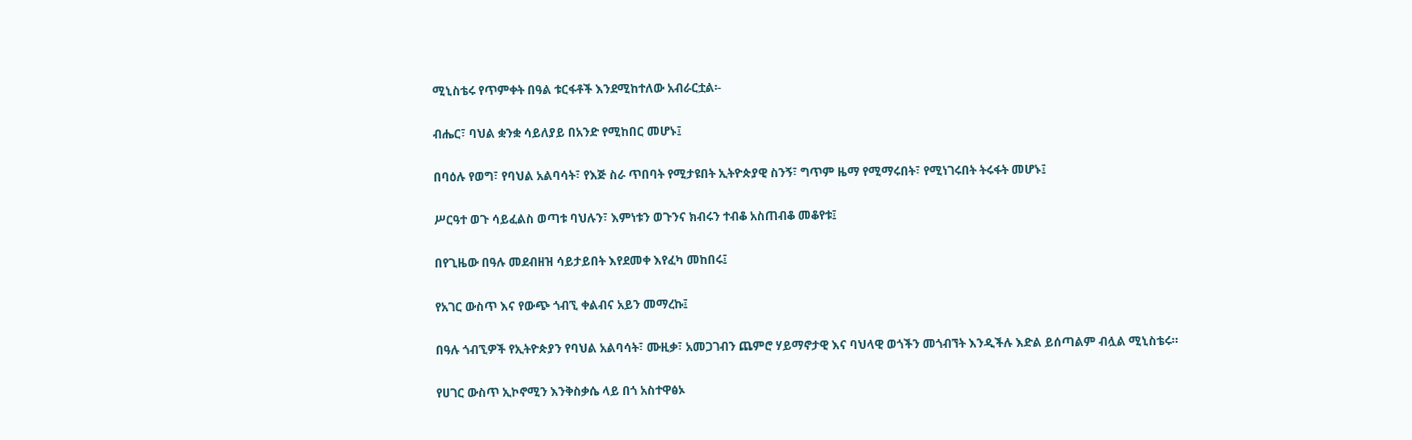ሚኒስቴሩ የጥምቀት በዓል ቱርፋቶች እንደሚከተለው አብራርቷል፡-

ብሔር፣ ባህል ቋንቋ ሳይለያይ በአንድ የሚከበር መሆኑ፤

በባዕሉ የወግ፣ የባህል አልባሳት፣ የእጅ ስራ ጥበባት የሚታዩበት ኢትዮጵያዊ ስንኝ፣ ግጥም ዜማ የሚማሩበት፣ የሚነገሩበት ትሩፋት መሆኑ፤

ሥርዓተ ወጉ ሳይፈልስ ወጣቱ ባህሉን፣ እምነቱን ወጉንና ክብሩን ተብቆ አስጠብቆ መቆየቱ፤

በየጊዜው በዓሉ መደብዘዝ ሳይታይበት እየደመቀ እየፈካ መከበሩ፤

የአገር ውስጥ እና የውጭ ጎብኚ ቀልብና አይን መማረኩ፤

በዓሉ ጎብኚዎች የኢትዮጵያን የባህል አልባሳት፣ ሙዚቃ፣ አመጋገብን ጨምሮ ሃይማኖታዊ እና ባህላዊ ወጎችን መጎብኘት እንዲችሉ እድል ይሰጣልም ብሏል ሚኒስቴሩ።

የሀገር ውስጥ ኢኮኖሚን እንቅስቃሴ ላይ በጎ አስተዋፅኦ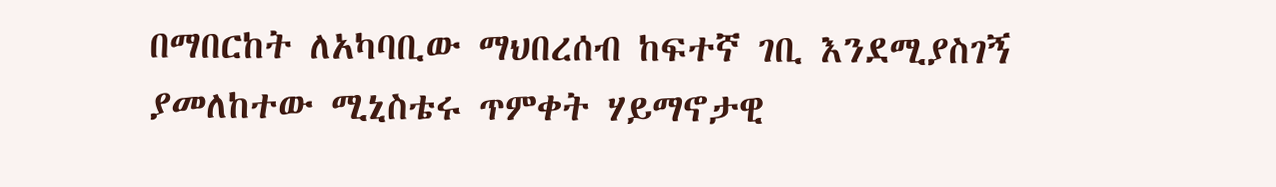በማበርከት ለአካባቢው ማህበረሰብ ከፍተኛ ገቢ እንደሚያስገኝ ያመለከተው ሚኒስቴሩ ጥምቀት ሃይማኖታዊ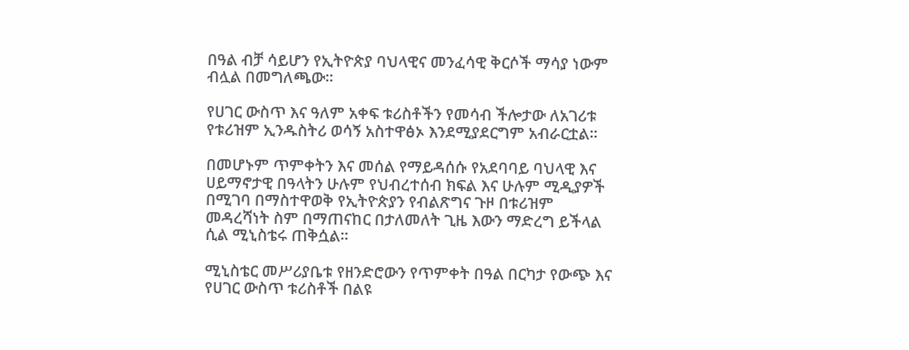በዓል ብቻ ሳይሆን የኢትዮጵያ ባህላዊና መንፈሳዊ ቅርሶች ማሳያ ነውም ብሏል በመግለጫው፡፡

የሀገር ውስጥ እና ዓለም አቀፍ ቱሪስቶችን የመሳብ ችሎታው ለአገሪቱ የቱሪዝም ኢንዱስትሪ ወሳኝ አስተዋፅኦ እንደሚያደርግም አብራርቷል።

በመሆኑም ጥምቀትን እና መሰል የማይዳሰሱ የአደባባይ ባህላዊ እና ሀይማኖታዊ በዓላትን ሁሉም የህብረተሰብ ክፍል እና ሁሉም ሚዲያዎች በሚገባ በማስተዋወቅ የኢትዮጵያን የብልጽግና ጉዞ በቱሪዝም መዳረሻነት ስም በማጠናከር በታለመለት ጊዜ እውን ማድረግ ይችላል ሲል ሚኒስቴሩ ጠቅሷል።

ሚኒስቴር መሥሪያቤቱ የዘንድሮውን የጥምቀት በዓል በርካታ የውጭ እና የሀገር ውስጥ ቱሪስቶች በልዩ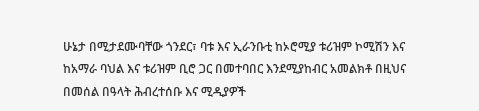ሁኔታ በሚታደሙባቸው ጎንደር፣ ባቱ እና ኢራንቡቲ ከኦሮሚያ ቱሪዝም ኮሚሽን እና ከአማራ ባህል እና ቱሪዝም ቢሮ ጋር በመተባበር እንደሚያከብር አመልክቶ በዚህና በመሰል በዓላት ሕብረተሰቡ እና ሚዲያዎች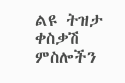ልዩ ትዝታ ቀስቃሽ ምስሎችን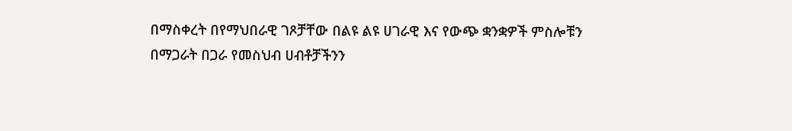በማስቀረት በየማህበራዊ ገጾቻቸው በልዩ ልዩ ሀገራዊ እና የውጭ ቋንቋዎች ምስሎቹን በማጋራት በጋራ የመስህብ ሀብቶቻችንን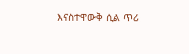እናስተዋውቅ ሲል ጥሪ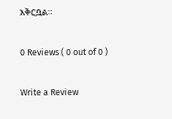አቅርቧል።

0 Reviews ( 0 out of 0 )

Write a Review